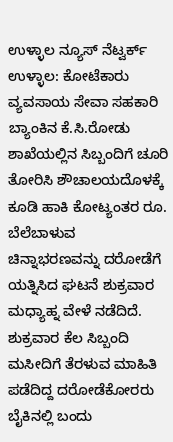ಉಳ್ಳಾಲ ನ್ಯೂಸ್ ನೆಟ್ವರ್ಕ್
ಉಳ್ಳಾಲ: ಕೋಟೆಕಾರು ವ್ಯವಸಾಯ ಸೇವಾ ಸಹಕಾರಿ ಬ್ಯಾಂಕಿನ ಕೆ.ಸಿ.ರೋಡು ಶಾಖೆಯಲ್ಲಿನ ಸಿಬ್ಬಂದಿಗೆ ಚೂರಿ ತೋರಿಸಿ ಶೌಚಾಲಯದೊಳಕ್ಕೆ ಕೂಡಿ ಹಾಕಿ ಕೋಟ್ಯಂತರ ರೂ. ಬೆಲೆಬಾಳುವ ಚಿನ್ನಾಭರಣವನ್ನು ದರೋಡೆಗೆ ಯತ್ನಿಸಿದ ಘಟನೆ ಶುಕ್ರವಾರ ಮಧ್ಯಾಹ್ನ ವೇಳೆ ನಡೆದಿದೆ.
ಶುಕ್ರವಾರ ಕೆಲ ಸಿಬ್ಬಂದಿ ಮಸೀದಿಗೆ ತೆರಳುವ ಮಾಹಿತಿ ಪಡೆದಿದ್ದ ದರೋಡೆಕೋರರು ಬೈಕಿನಲ್ಲಿ ಬಂದು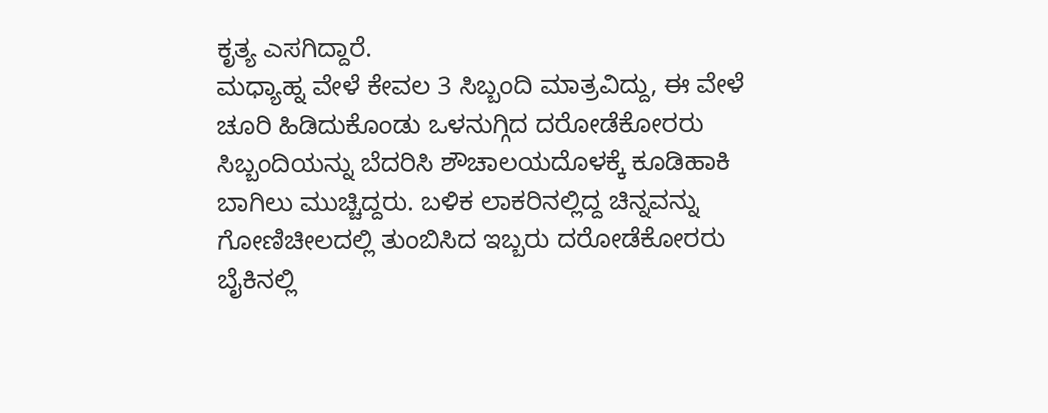ಕೃತ್ಯ ಎಸಗಿದ್ದಾರೆ.
ಮಧ್ಯಾಹ್ನ ವೇಳೆ ಕೇವಲ 3 ಸಿಬ್ಬಂದಿ ಮಾತ್ರವಿದ್ದು, ಈ ವೇಳೆ ಚೂರಿ ಹಿಡಿದುಕೊಂಡು ಒಳನುಗ್ಗಿದ ದರೋಡೆಕೋರರು ಸಿಬ್ಬಂದಿಯನ್ನು ಬೆದರಿಸಿ ಶೌಚಾಲಯದೊಳಕ್ಕೆ ಕೂಡಿಹಾಕಿ ಬಾಗಿಲು ಮುಚ್ಚಿದ್ದರು. ಬಳಿಕ ಲಾಕರಿನಲ್ಲಿದ್ದ ಚಿನ್ನವನ್ನು ಗೋಣಿಚೀಲದಲ್ಲಿ ತುಂಬಿಸಿದ ಇಬ್ಬರು ದರೋಡೆಕೋರರು ಬೈಕಿನಲ್ಲಿ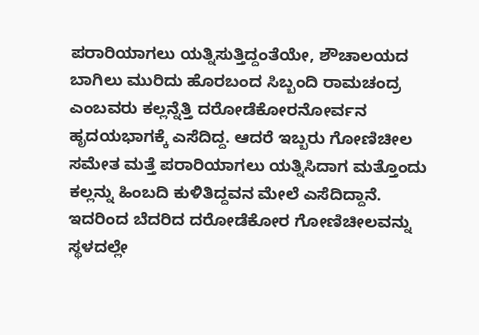ಪರಾರಿಯಾಗಲು ಯತ್ನಿಸುತ್ತಿದ್ದಂತೆಯೇ, ಶೌಚಾಲಯದ ಬಾಗಿಲು ಮುರಿದು ಹೊರಬಂದ ಸಿಬ್ಬಂದಿ ರಾಮಚಂದ್ರ ಎಂಬವರು ಕಲ್ಲನ್ನೆತ್ತಿ ದರೋಡೆಕೋರನೋರ್ವನ ಹೃದಯಭಾಗಕ್ಕೆ ಎಸೆದಿದ್ದ. ಆದರೆ ಇಬ್ಬರು ಗೋಣಿಚೀಲ ಸಮೇತ ಮತ್ತೆ ಪರಾರಿಯಾಗಲು ಯತ್ನಿಸಿದಾಗ ಮತ್ತೊಂದು ಕಲ್ಲನ್ನು ಹಿಂಬದಿ ಕುಳಿತಿದ್ದವನ ಮೇಲೆ ಎಸೆದಿದ್ದಾನೆ. ಇದರಿಂದ ಬೆದರಿದ ದರೋಡೆಕೋರ ಗೋಣಿಚೀಲವನ್ನು ಸ್ಥಳದಲ್ಲೇ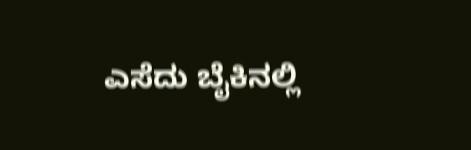ಎಸೆದು ಬೈಕಿನಲ್ಲಿ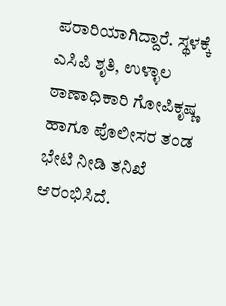ಪರಾರಿಯಾಗಿದ್ದಾರೆ. ಸ್ಥಳಕ್ಕೆ ಎಸಿಪಿ ಶೃತಿ, ಉಳ್ಳಾಲ ಠಾಣಾಧಿಕಾರಿ ಗೋಪಿಕೃಷ್ಣ ಹಾಗೂ ಪೊಲೀಸರ ತಂಡ ಭೇಟಿ ನೀಡಿ ತನಿಖೆ ಆರಂಭಿಸಿದೆ.